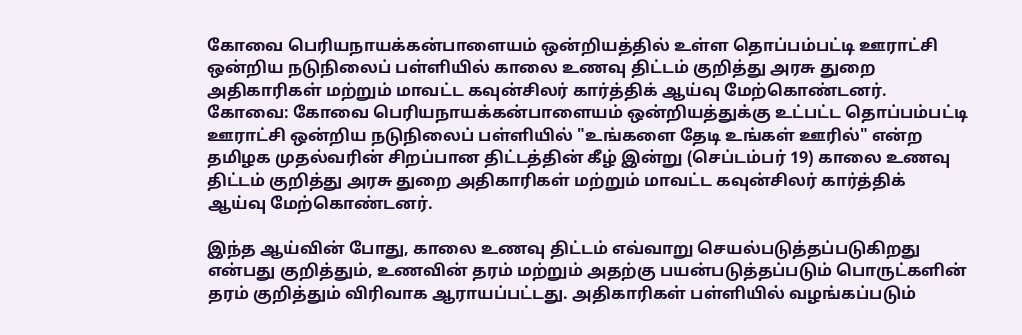கோவை பெரியநாயக்கன்பாளையம் ஒன்றியத்தில் உள்ள தொப்பம்பட்டி ஊராட்சி ஒன்றிய நடுநிலைப் பள்ளியில் காலை உணவு திட்டம் குறித்து அரசு துறை அதிகாரிகள் மற்றும் மாவட்ட கவுன்சிலர் கார்த்திக் ஆய்வு மேற்கொண்டனர்.
கோவை: கோவை பெரியநாயக்கன்பாளையம் ஒன்றியத்துக்கு உட்பட்ட தொப்பம்பட்டி ஊராட்சி ஒன்றிய நடுநிலைப் பள்ளியில் "உங்களை தேடி உங்கள் ஊரில்" என்ற தமிழக முதல்வரின் சிறப்பான திட்டத்தின் கீழ் இன்று (செப்டம்பர் 19) காலை உணவு திட்டம் குறித்து அரசு துறை அதிகாரிகள் மற்றும் மாவட்ட கவுன்சிலர் கார்த்திக் ஆய்வு மேற்கொண்டனர்.

இந்த ஆய்வின் போது, காலை உணவு திட்டம் எவ்வாறு செயல்படுத்தப்படுகிறது என்பது குறித்தும், உணவின் தரம் மற்றும் அதற்கு பயன்படுத்தப்படும் பொருட்களின் தரம் குறித்தும் விரிவாக ஆராயப்பட்டது. அதிகாரிகள் பள்ளியில் வழங்கப்படும்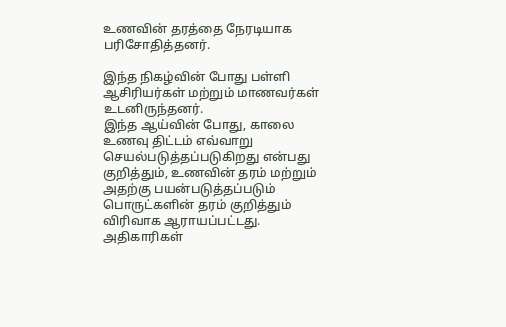உணவின் தரத்தை நேரடியாக பரிசோதித்தனர்.

இந்த நிகழ்வின் போது பள்ளி ஆசிரியர்கள் மற்றும் மாணவர்கள் உடனிருந்தனர்.
இந்த ஆய்வின் போது, காலை உணவு திட்டம் எவ்வாறு செயல்படுத்தப்படுகிறது என்பது குறித்தும், உணவின் தரம் மற்றும் அதற்கு பயன்படுத்தப்படும் பொருட்களின் தரம் குறித்தும் விரிவாக ஆராயப்பட்டது. அதிகாரிகள்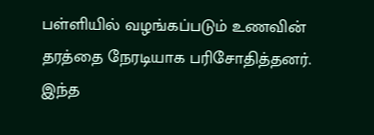பள்ளியில் வழங்கப்படும் உணவின் தரத்தை நேரடியாக பரிசோதித்தனர்.
இந்த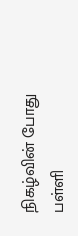நிகழ்வின் போது பள்ளி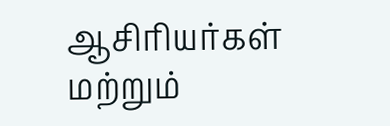ஆசிரியர்கள் மற்றும்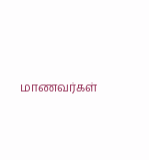மாணவர்கள்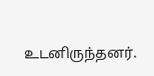உடனிருந்தனர்.